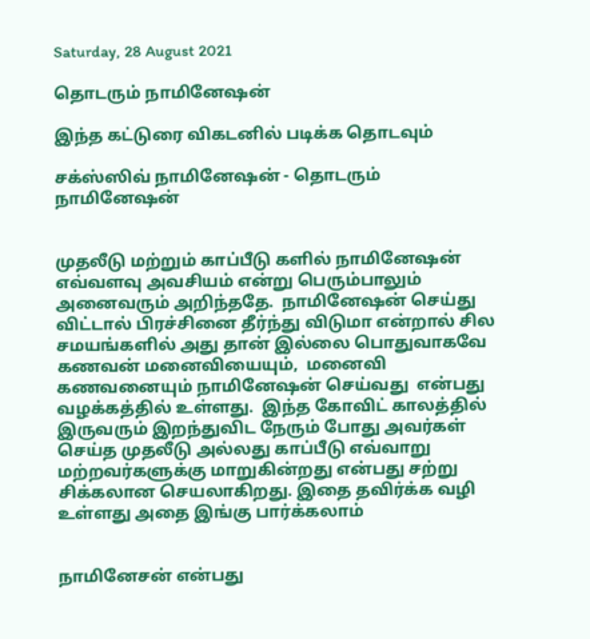Saturday, 28 August 2021

தொடரும் நாமினேஷன்

இந்த கட்டுரை விகடனில் படிக்க தொடவும்

சக்ஸ்ஸிவ் நாமினேஷன் - தொடரும் நாமினேஷன்


முதலீடு மற்றும் காப்பீடு களில் நாமினேஷன் எவ்வளவு அவசியம் என்று பெரும்பாலும் அனைவரும் அறிந்ததே.  நாமினேஷன் செய்து விட்டால் பிரச்சினை தீர்ந்து விடுமா என்றால் சில சமயங்களில் அது தான் இல்லை பொதுவாகவே கணவன் மனைவியையும்,  மனைவி கணவனையும் நாமினேஷன் செய்வது  என்பது வழக்கத்தில் உள்ளது.  இந்த கோவிட் காலத்தில் இருவரும் இறந்துவிட நேரும் போது அவர்கள் செய்த முதலீடு அல்லது காப்பீடு எவ்வாறு மற்றவர்களுக்கு மாறுகின்றது என்பது சற்று சிக்கலான செயலாகிறது. இதை தவிர்க்க வழி உள்ளது அதை இங்கு பார்க்கலாம்


நாமினேசன் என்பது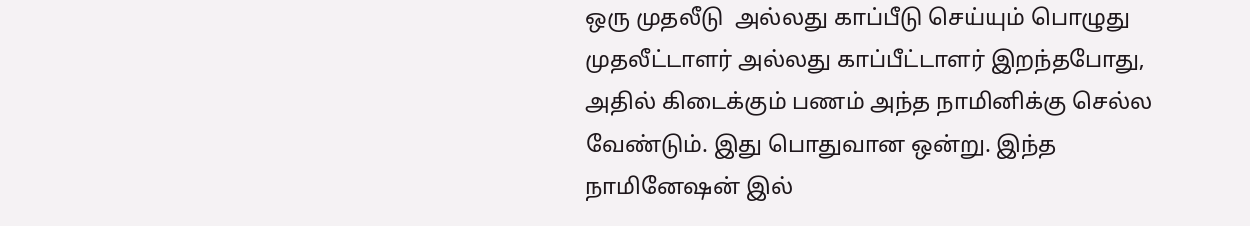ஒரு முதலீடு  அல்லது காப்பீடு செய்யும் பொழுது முதலீட்டாளர் அல்லது காப்பீட்டாளர் இறந்தபோது, அதில் கிடைக்கும் பணம் அந்த நாமினிக்கு செல்ல வேண்டும். இது பொதுவான ஒன்று. இந்த நாமினேஷன் இல்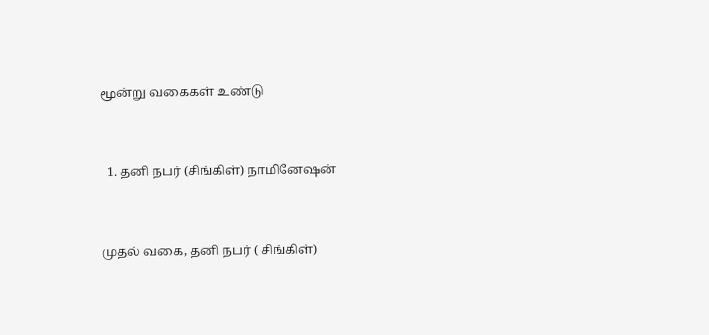மூன்று வகைகள் உண்டு


  1. தனி நபர் (சிங்கிள்) நாமினேஷன்


முதல் வகை, தனி நபர் ( சிங்கிள்)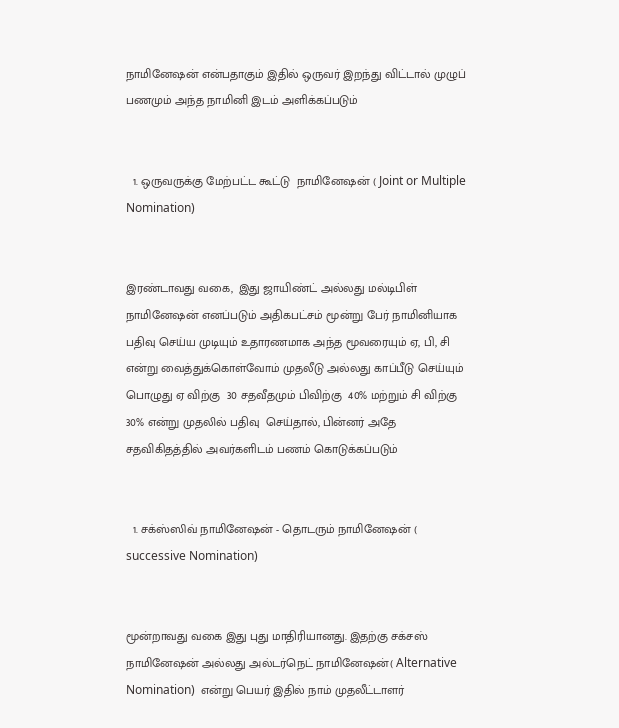நாமினேஷன் என்பதாகும் இதில் ஒருவர் இறந்து விட்டால் முழுப் பணமும் அந்த நாமினி இடம் அளிக்கப்படும்


  1. ஒருவருக்கு மேற்பட்ட கூட்டு  நாமினேஷன் ( Joint or Multiple Nomination)


இரண்டாவது வகை,  இது ஜாயிண்ட் அல்லது மல்டிபிள் நாமினேஷன் எனப்படும் அதிகபட்சம் மூன்று பேர் நாமினியாக பதிவு செய்ய முடியும் உதாரணமாக அந்த மூவரையும் ஏ, பி, சி என்று வைத்துக்கொள்வோம் முதலீடு அல்லது காப்பீடு செய்யும் பொழுது ஏ விற்கு  30 சதவீதமும் பிவிற்கு  40% மற்றும் சி விற்கு 30% என்று முதலில் பதிவு  செய்தால், பின்னர் அதே சதவிகிதத்தில் அவர்களிடம் பணம் கொடுக்கப்படும்


  1. சக்ஸ்ஸிவ் நாமினேஷன் - தொடரும் நாமினேஷன் ( successive Nomination)


மூன்றாவது வகை இது புது மாதிரியானது. இதற்கு சக்சஸ் நாமினேஷன் அல்லது அல்டர்நெட் நாமினேஷன்( Alternative Nomination)  என்று பெயர் இதில் நாம் முதலீட்டாளர்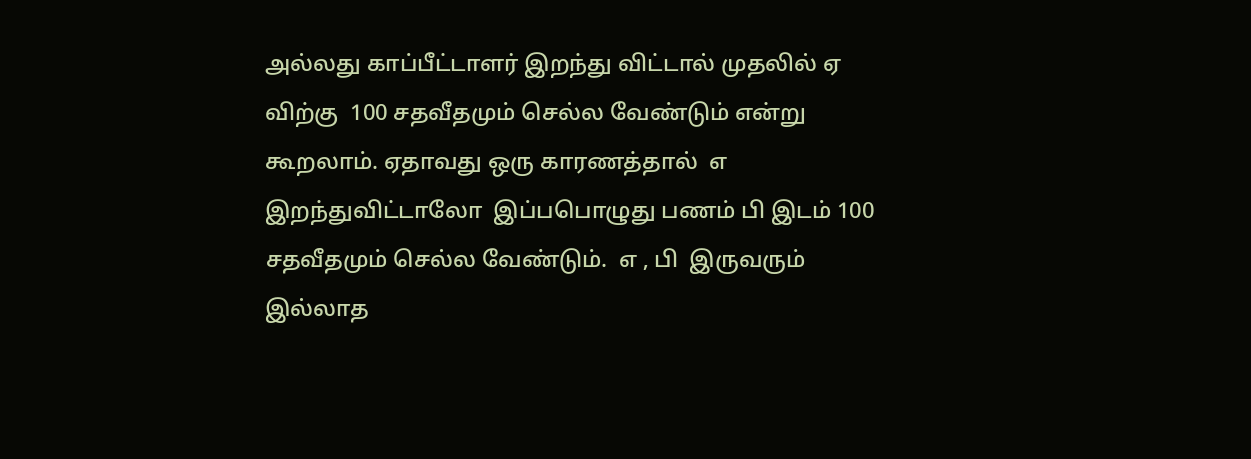அல்லது காப்பீட்டாளர் இறந்து விட்டால் முதலில் ஏ விற்கு  100 சதவீதமும் செல்ல வேண்டும் என்று கூறலாம். ஏதாவது ஒரு காரணத்தால்  எ  இறந்துவிட்டாலோ  இப்பபொழுது பணம் பி இடம் 100 சதவீதமும் செல்ல வேண்டும்.  எ , பி  இருவரும் இல்லாத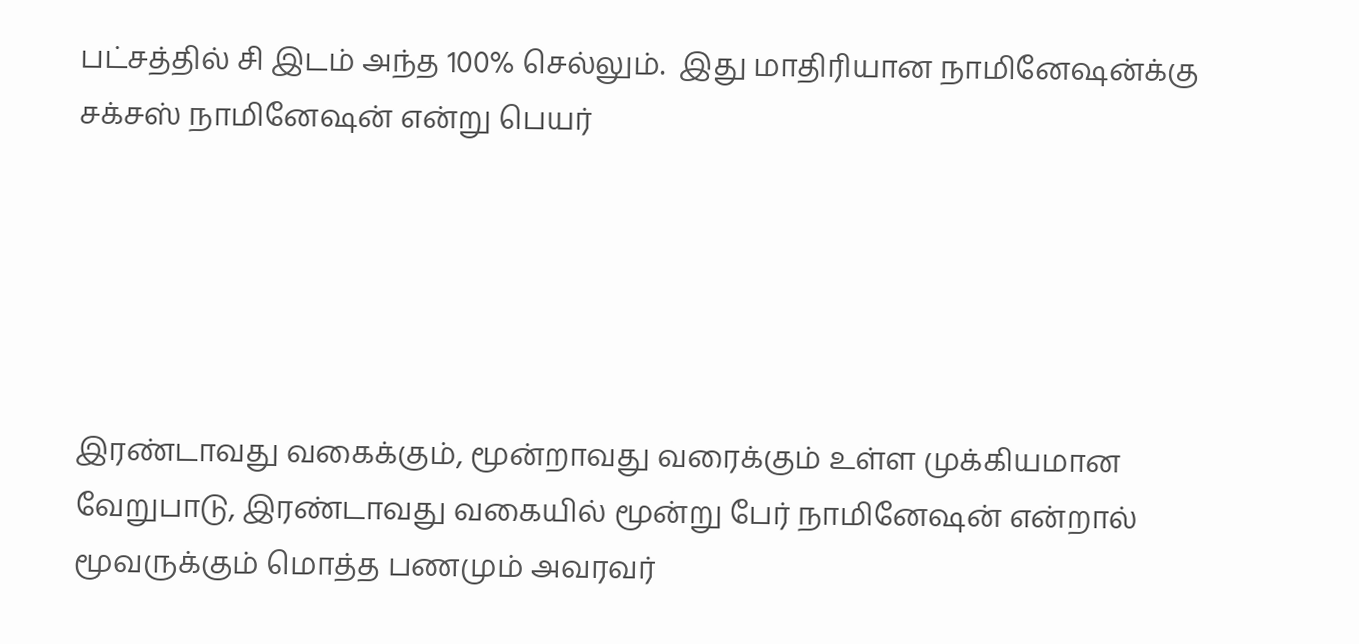பட்சத்தில் சி இடம் அந்த 100% செல்லும்.  இது மாதிரியான நாமினேஷன்க்கு சக்சஸ் நாமினேஷன் என்று பெயர்





இரண்டாவது வகைக்கும், மூன்றாவது வரைக்கும் உள்ள முக்கியமான வேறுபாடு, இரண்டாவது வகையில் மூன்று பேர் நாமினேஷன் என்றால் மூவருக்கும் மொத்த பணமும் அவரவர்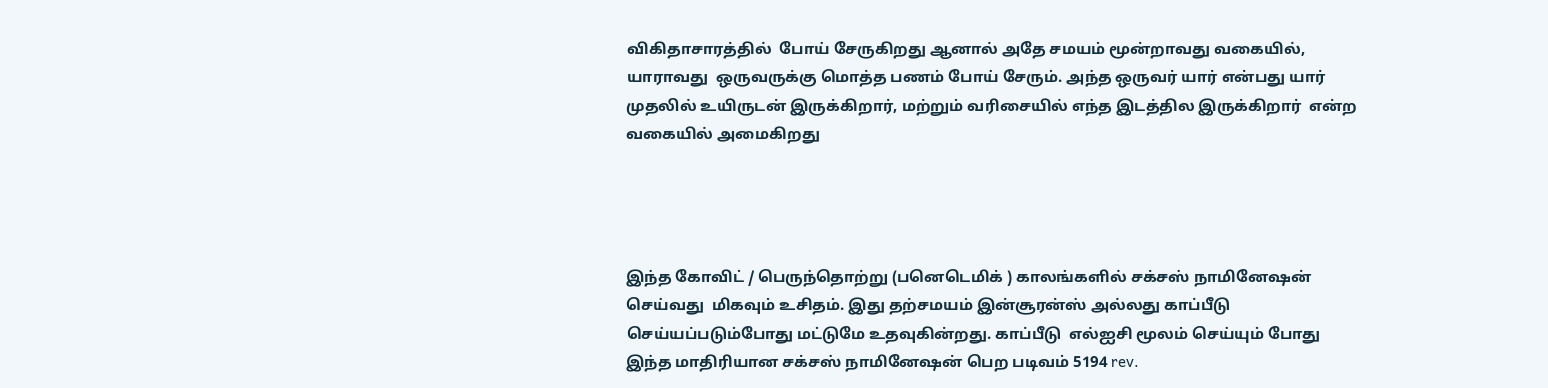விகிதாசாரத்தில்  போய் சேருகிறது ஆனால் அதே சமயம் மூன்றாவது வகையில், யாராவது  ஒருவருக்கு மொத்த பணம் போய் சேரும். அந்த ஒருவர் யார் என்பது யார் முதலில் உயிருடன் இருக்கிறார், மற்றும் வரிசையில் எந்த இடத்தில இருக்கிறார்  என்ற வகையில் அமைகிறது




இந்த கோவிட் / பெருந்தொற்று (பனெடெமிக் ) காலங்களில் சக்சஸ் நாமினேஷன் செய்வது  மிகவும் உசிதம். இது தற்சமயம் இன்சூரன்ஸ் அல்லது காப்பீடு செய்யப்படும்போது மட்டுமே உதவுகின்றது. காப்பீடு  எல்ஐசி மூலம் செய்யும் போது  இந்த மாதிரியான சக்சஸ் நாமினேஷன் பெற படிவம் 5194 rev.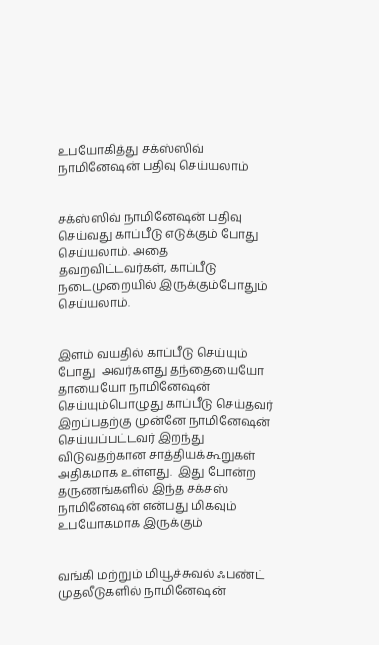உபயோகித்து சக்ஸ்ஸிவ் நாமினேஷன் பதிவு செய்யலாம்


சக்ஸ்ஸிவ் நாமினேஷன் பதிவு செய்வது காப்பீடு எடுக்கும் போது செய்யலாம். அதை தவறவிட்டவர்கள், காப்பீடு நடைமுறையில் இருக்கும்போதும் செய்யலாம்.


இளம் வயதில் காப்பீடு செய்யும் போது  அவர்களது தந்தையையோ தாயையோ நாமினேஷன் செய்யும்பொழுது காப்பீடு செய்தவர் இறப்பதற்கு முன்னே நாமினேஷன் செய்யப்பட்டவர் இறந்து விடுவதற்கான சாத்தியக்கூறுகள் அதிகமாக உள்ளது.  இது போன்ற தருணங்களில் இந்த சக்சஸ் நாமினேஷன் என்பது மிகவும் உபயோகமாக இருக்கும்


வங்கி மற்றும் மியூச்சுவல் ஃபண்ட் முதலீடுகளில் நாமினேஷன்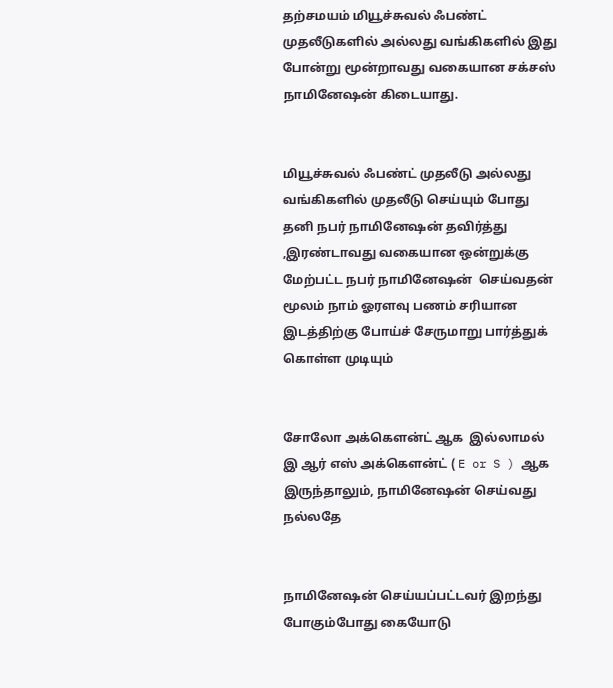தற்சமயம் மியூச்சுவல் ஃபண்ட் முதலீடுகளில் அல்லது வங்கிகளில் இது போன்று மூன்றாவது வகையான சக்சஸ் நாமினேஷன் கிடையாது.


மியூச்சுவல் ஃபண்ட் முதலீடு அல்லது வங்கிகளில் முதலீடு செய்யும் போது தனி நபர் நாமினேஷன் தவிர்த்து ,இரண்டாவது வகையான ஒன்றுக்கு மேற்பட்ட நபர் நாமினேஷன்  செய்வதன் மூலம் நாம் ஓரளவு பணம் சரியான இடத்திற்கு போய்ச் சேருமாறு பார்த்துக் கொள்ள முடியும்


சோலோ அக்கௌன்ட் ஆக  இல்லாமல் இ ஆர் எஸ் அக்கௌன்ட் ( E or S ) ஆக இருந்தாலும், நாமினேஷன் செய்வது நல்லதே


நாமினேஷன் செய்யப்பட்டவர் இறந்து போகும்போது கையோடு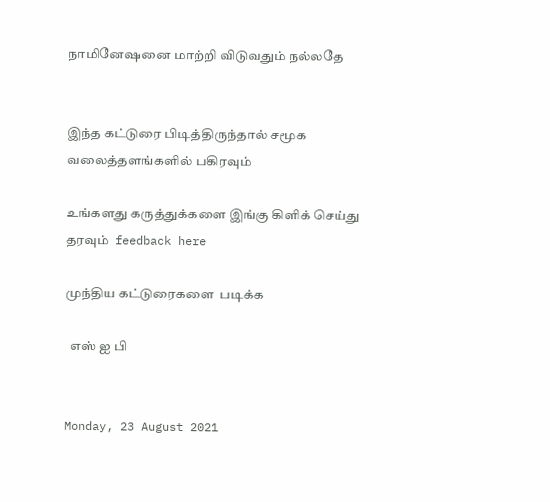நாமினேஷனை மாற்றி விடுவதும் நல்லதே


இந்த கட்டுரை பிடித்திருந்தால் சமூக வலைத்தளங்களில் பகிரவும்

உங்களது கருத்துக்களை இங்கு கிளிக் செய்து தரவும்  feedback here

முந்திய கட்டுரைகளை  படிக்க

  எஸ் ஐ பி


Monday, 23 August 2021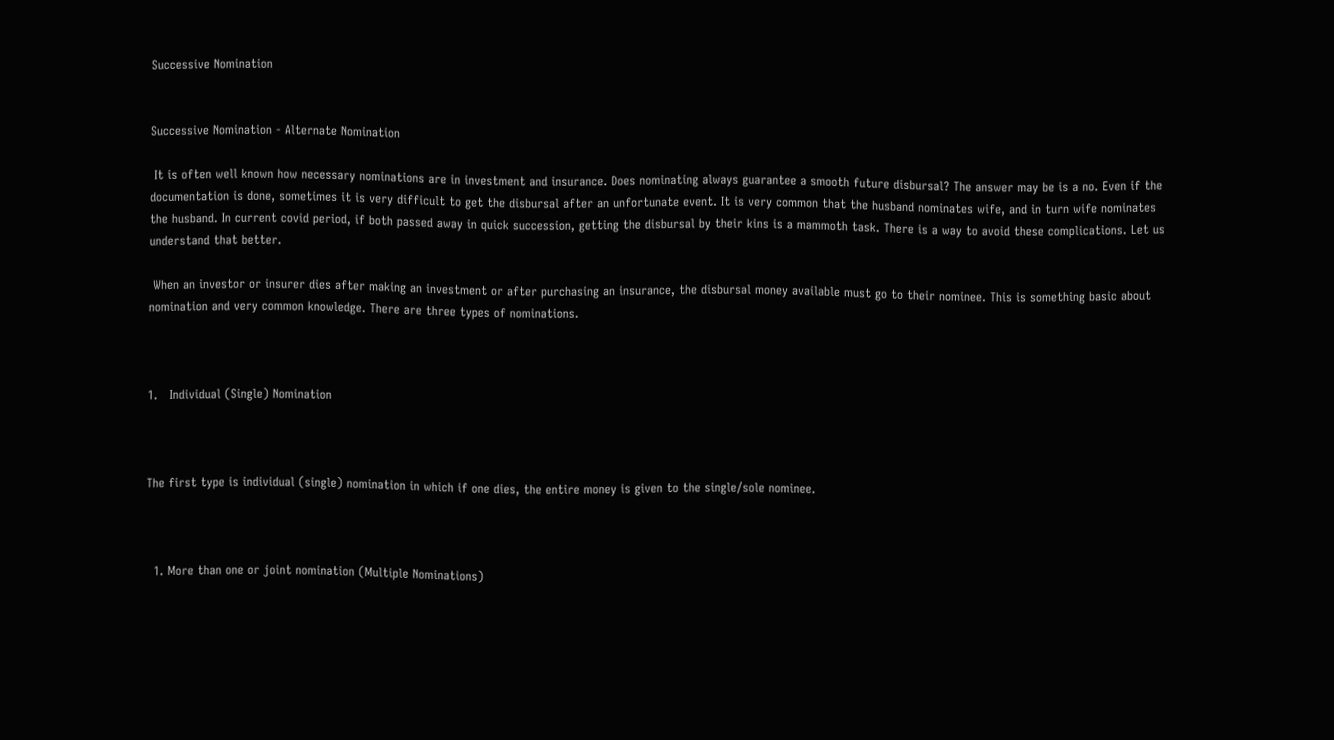Successive Nomination


Successive Nomination - Alternate Nomination

 It is often well known how necessary nominations are in investment and insurance. Does nominating always guarantee a smooth future disbursal? The answer may be is a no. Even if the documentation is done, sometimes it is very difficult to get the disbursal after an unfortunate event. It is very common that the husband nominates wife, and in turn wife nominates the husband. In current covid period, if both passed away in quick succession, getting the disbursal by their kins is a mammoth task. There is a way to avoid these complications. Let us understand that better.

 When an investor or insurer dies after making an investment or after purchasing an insurance, the disbursal money available must go to their nominee. This is something basic about nomination and very common knowledge. There are three types of nominations.



1.   Individual (Single) Nomination



The first type is individual (single) nomination in which if one dies, the entire money is given to the single/sole nominee.



  1. More than one or joint nomination (Multiple Nominations)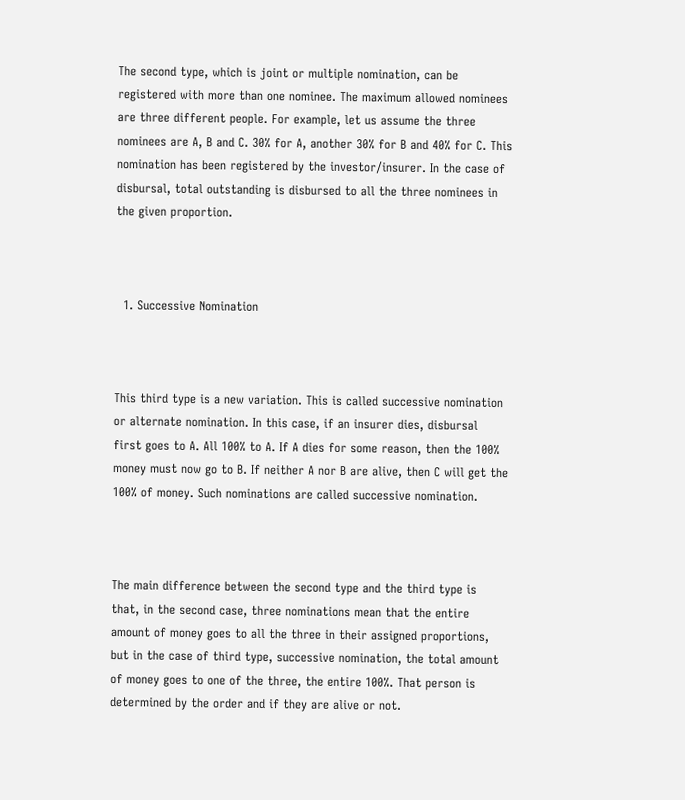The second type, which is joint or multiple nomination, can be registered with more than one nominee. The maximum allowed nominees are three different people. For example, let us assume the three nominees are A, B and C. 30% for A, another 30% for B and 40% for C. This nomination has been registered by the investor/insurer. In the case of disbursal, total outstanding is disbursed to all the three nominees in the given proportion.



  1. Successive Nomination



This third type is a new variation. This is called successive nomination or alternate nomination. In this case, if an insurer dies, disbursal first goes to A. All 100% to A. If A dies for some reason, then the 100% money must now go to B. If neither A nor B are alive, then C will get the 100% of money. Such nominations are called successive nomination.



The main difference between the second type and the third type is that, in the second case, three nominations mean that the entire amount of money goes to all the three in their assigned proportions, but in the case of third type, successive nomination, the total amount of money goes to one of the three, the entire 100%. That person is determined by the order and if they are alive or not.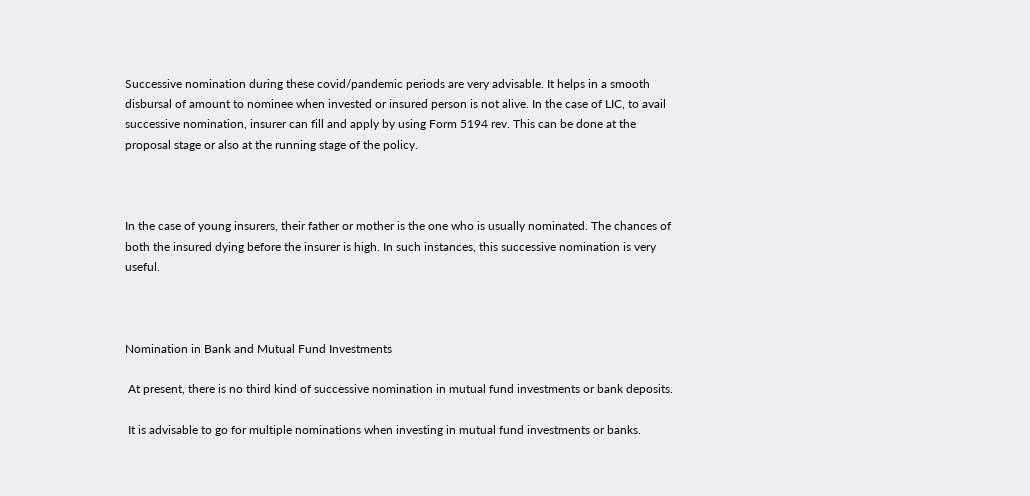Successive nomination during these covid/pandemic periods are very advisable. It helps in a smooth disbursal of amount to nominee when invested or insured person is not alive. In the case of LIC, to avail successive nomination, insurer can fill and apply by using Form 5194 rev. This can be done at the proposal stage or also at the running stage of the policy.



In the case of young insurers, their father or mother is the one who is usually nominated. The chances of both the insured dying before the insurer is high. In such instances, this successive nomination is very useful.



Nomination in Bank and Mutual Fund Investments

 At present, there is no third kind of successive nomination in mutual fund investments or bank deposits.

 It is advisable to go for multiple nominations when investing in mutual fund investments or banks.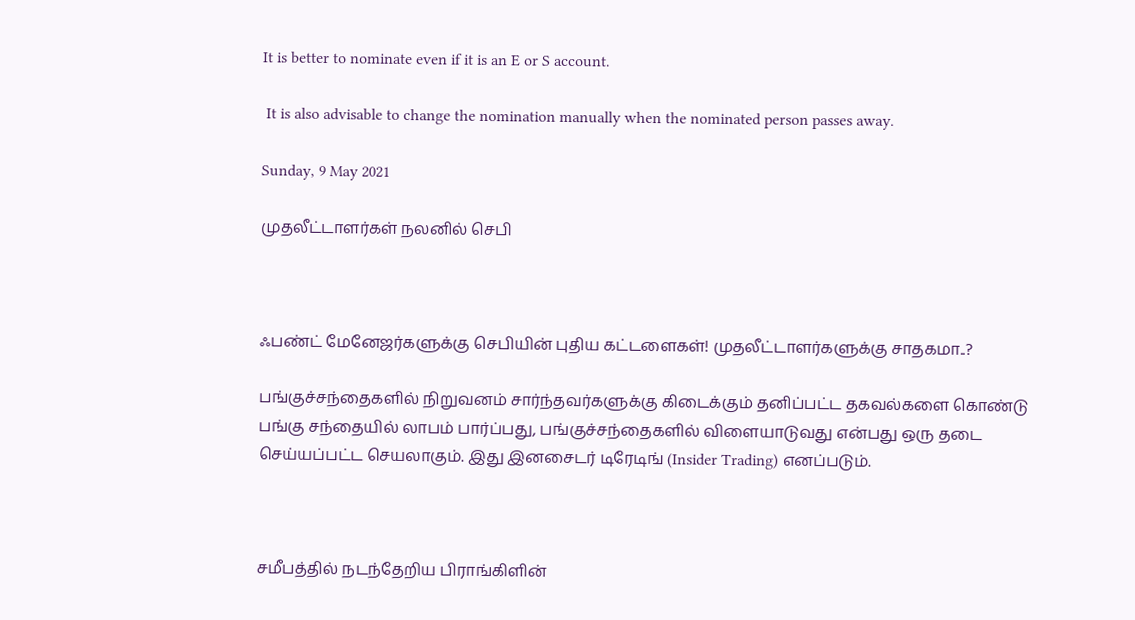It is better to nominate even if it is an E or S account.

 It is also advisable to change the nomination manually when the nominated person passes away.

Sunday, 9 May 2021

முதலீட்டாளர்கள் நலனில் செபி



ஃபண்ட் மேனேஜர்களுக்கு செபியின் புதிய கட்டளைகள்! முதலீட்டாளர்களுக்கு சாதகமா..?

பங்குச்சந்தைகளில் நிறுவனம் சார்ந்தவர்களுக்கு கிடைக்கும் தனிப்பட்ட தகவல்களை கொண்டு பங்கு சந்தையில் லாபம் பார்ப்பது, பங்குச்சந்தைகளில் விளையாடுவது என்பது ஒரு தடை செய்யப்பட்ட செயலாகும். இது இனசைடர் டிரேடிங் (Insider Trading) எனப்படும்.



சமீபத்தில் நடந்தேறிய பிராங்கிளின்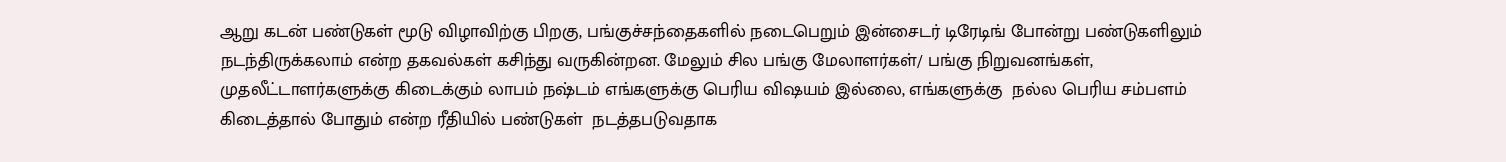ஆறு கடன் பண்டுகள் மூடு விழாவிற்கு பிறகு, பங்குச்சந்தைகளில் நடைபெறும் இன்சைடர் டிரேடிங் போன்று பண்டுகளிலும் நடந்திருக்கலாம் என்ற தகவல்கள் கசிந்து வருகின்றன. மேலும் சில பங்கு மேலாளர்கள்/ பங்கு நிறுவனங்கள், முதலீட்டாளர்களுக்கு கிடைக்கும் லாபம் நஷ்டம் எங்களுக்கு பெரிய விஷயம் இல்லை, எங்களுக்கு  நல்ல பெரிய சம்பளம் கிடைத்தால் போதும் என்ற ரீதியில் பண்டுகள்  நடத்தபடுவதாக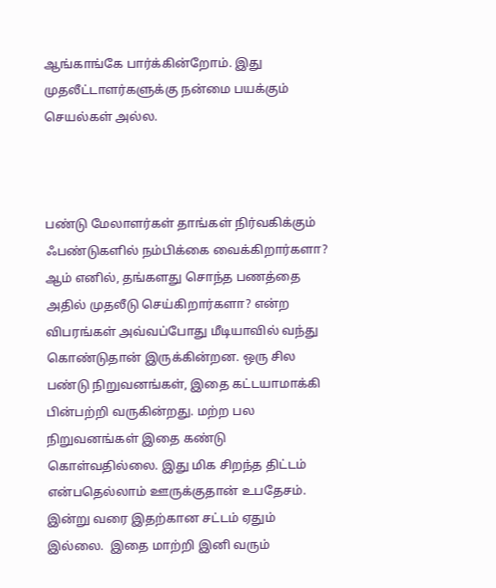ஆங்காங்கே பார்க்கின்றோம். இது முதலீட்டாளர்களுக்கு நன்மை பயக்கும் செயல்கள் அல்ல.



பண்டு மேலாளர்கள் தாங்கள் நிர்வகிக்கும் ஃபண்டுகளில் நம்பிக்கை வைக்கிறார்களா? ஆம் எனில், தங்களது சொந்த பணத்தை அதில் முதலீடு செய்கிறார்களா? என்ற விபரங்கள் அவ்வப்போது மீடியாவில் வந்து கொண்டுதான் இருக்கின்றன. ஒரு சில பண்டு நிறுவனங்கள், இதை கட்டயாமாக்கி பின்பற்றி வருகின்றது. மற்ற பல நிறுவனங்கள் இதை கண்டு கொள்வதில்லை. இது மிக சிறந்த திட்டம் என்பதெல்லாம் ஊருக்குதான் உபதேசம்.  இன்று வரை இதற்கான சட்டம் ஏதும் இல்லை.  இதை மாற்றி இனி வரும்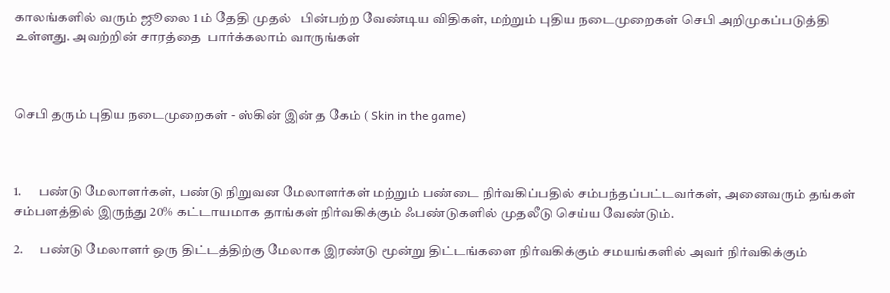காலங்களில் வரும் ஜூலை 1 ம் தேதி முதல்   பின்பற்ற வேண்டிய விதிகள், மற்றும் புதிய நடைமுறைகள் செபி அறிமுகப்படுத்தி உள்ளது. அவற்றின் சாரத்தை  பார்க்கலாம் வாருங்கள்



செபி தரும் புதிய நடைமுறைகள் - ஸ்கின் இன் த கேம் ( Skin in the game)



1.      பண்டு மேலாளர்கள், பண்டு நிறுவன மேலாளர்கள் மற்றும் பண்டை நிர்வகிப்பதில் சம்பந்தப்பட்டவர்கள், அனைவரும் தங்கள் சம்பளத்தில் இருந்து 20% கட்டாயமாக தாங்கள் நிர்வகிக்கும் ஃபண்டுகளில் முதலீடு செய்ய வேண்டும்.

2.      பண்டு மேலாளர் ஒரு திட்டத்திற்கு மேலாக இரண்டு மூன்று திட்டங்களை நிர்வகிக்கும் சமயங்களில் அவர் நிர்வகிக்கும்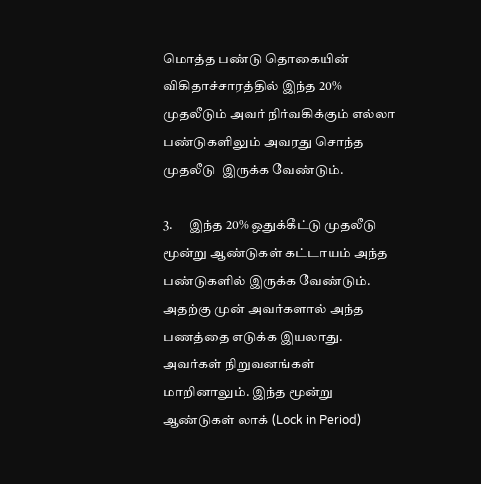மொத்த பண்டு தொகையின் விகிதாச்சாரத்தில் இந்த 20% முதலீடும் அவர் நிர்வகிக்கும் எல்லா பண்டுகளிலும் அவரது சொந்த முதலீடு  இருக்க வேண்டும்.

3.      இந்த 20% ஒதுக்கீட்டு முதலீடு மூன்று ஆண்டுகள் கட்டாயம் அந்த பண்டுகளில் இருக்க வேண்டும். அதற்கு முன் அவர்களால் அந்த பணத்தை எடுக்க இயலாது. அவர்கள் நிறுவனங்கள் மாறினாலும். இந்த மூன்று ஆண்டுகள் லாக் (Lock in Period)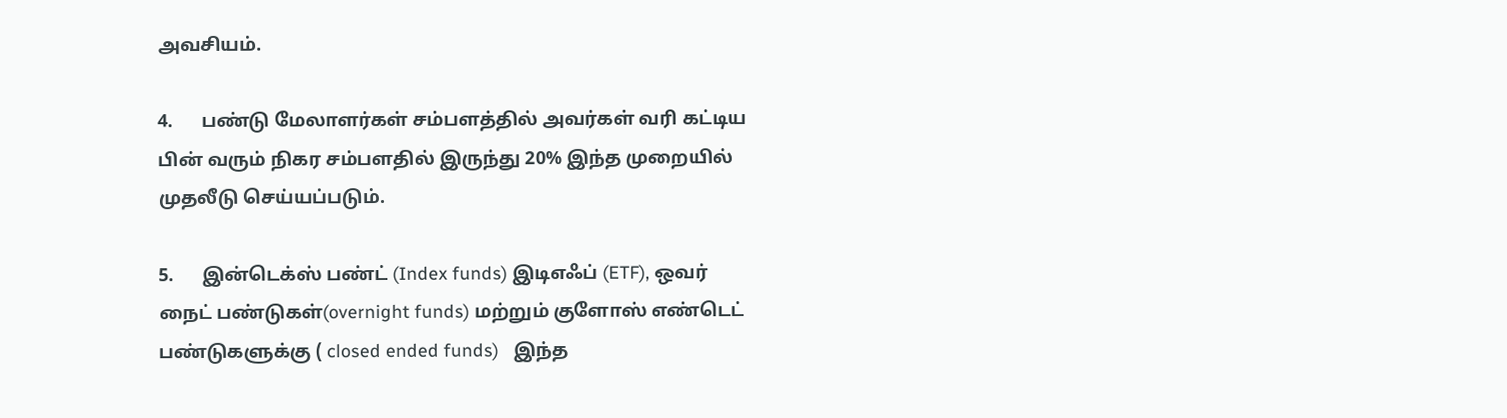அவசியம்.

4.      பண்டு மேலாளர்கள் சம்பளத்தில் அவர்கள் வரி கட்டிய பின் வரும் நிகர சம்பளதில் இருந்து 20% இந்த முறையில் முதலீடு செய்யப்படும்.

5.      இன்டெக்ஸ் பண்ட் (Index funds) இடிஎஃப் (ETF), ஒவர் நைட் பண்டுகள்(overnight funds) மற்றும் குளோஸ் எண்டெட் பண்டுகளுக்கு ( closed ended funds)   இந்த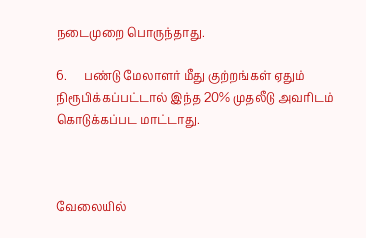நடைமுறை பொருந்தாது.

6.      பண்டு மேலாளர் மீது குற்றங்கள் ஏதும் நிரூபிக்கப்பட்டால் இந்த 20% முதலீடு அவரிடம் கொடுக்கப்பட மாட்டாது.



வேலையில்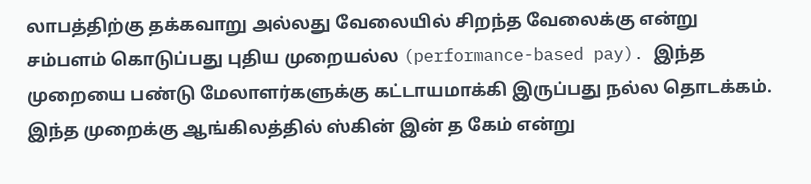லாபத்திற்கு தக்கவாறு அல்லது வேலையில் சிறந்த வேலைக்கு என்று சம்பளம் கொடுப்பது புதிய முறையல்ல (performance-based pay). இந்த முறையை பண்டு மேலாளர்களுக்கு கட்டாயமாக்கி இருப்பது நல்ல தொடக்கம். இந்த முறைக்கு ஆங்கிலத்தில் ஸ்கின் இன் த கேம் என்று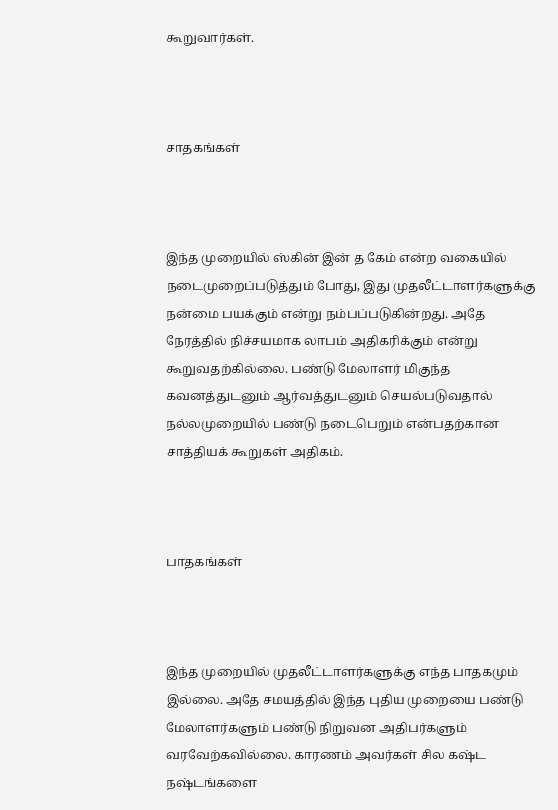கூறுவார்கள்.



சாதகங்கள்



இந்த முறையில் ஸ்கின் இன் த கேம் என்ற வகையில் நடைமுறைப்படுத்தும் போது, இது முதலீட்டாளர்களுக்கு நன்மை பயக்கும் என்று நம்பப்படுகின்றது. அதே நேரத்தில் நிச்சயமாக லாபம் அதிகரிக்கும் என்று கூறுவதற்கில்லை. பண்டு மேலாளர் மிகுந்த கவனத்துடனும் ஆர்வத்துடனும் செயல்படுவதால் நல்லமுறையில் பண்டு நடைபெறும் என்பதற்கான சாத்தியக் கூறுகள் அதிகம்.



பாதகங்கள்



இந்த முறையில் முதலீட்டாளர்களுக்கு எந்த பாதகமும் இல்லை. அதே சமயத்தில் இந்த புதிய முறையை பண்டு மேலாளர்களும் பண்டு நிறுவன அதிபர்களும் வரவேற்கவில்லை. காரணம் அவர்கள் சில கஷ்ட நஷ்டங்களை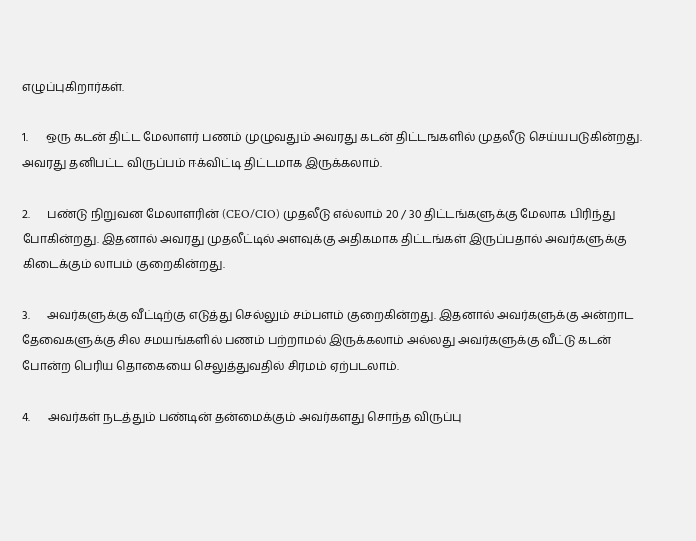எழுப்புகிறார்கள்.

1.      ஒரு கடன் திட்ட மேலாளர் பணம் முழுவதும் அவரது கடன் திட்டஙகளில் முதலீடு செய்யபடுகின்றது. அவரது தனிபட்ட விருப்பம் ஈக்விட்டி திட்டமாக இருக்கலாம்.

2.      பண்டு நிறுவன மேலாளரின் (CEO/CIO) முதலீடு எல்லாம் 20 / 30 திட்டங்களுக்கு மேலாக பிரிந்து போகின்றது. இதனால் அவரது முதலீட்டில் அளவுக்கு அதிகமாக திட்டங்கள் இருப்பதால் அவர்களுக்கு கிடைக்கும் லாபம் குறைகின்றது.

3.      அவர்களுக்கு வீட்டிற்கு எடுத்து செல்லும் சம்பளம் குறைகின்றது. இதனால் அவர்களுக்கு அன்றாட தேவைகளுக்கு சில சமயங்களில் பணம் பற்றாமல் இருக்கலாம் அல்லது அவர்களுக்கு வீட்டு கடன் போன்ற பெரிய தொகையை செலுத்துவதில் சிரமம் ஏற்படலாம்.

4.      அவர்கள் நடத்தும் பண்டின் தன்மைக்கும் அவர்களது சொந்த விருப்பு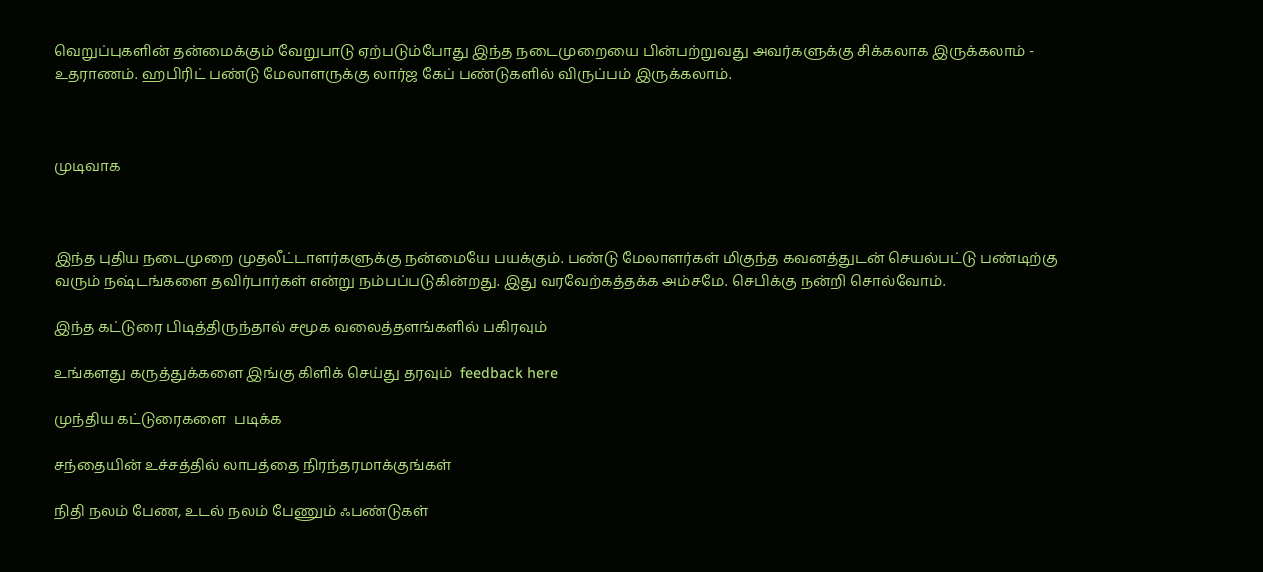வெறுப்புகளின் தன்மைக்கும் வேறுபாடு ஏற்படும்போது இந்த நடைமுறையை பின்பற்றுவது அவர்களுக்கு சிக்கலாக இருக்கலாம் - உதராணம். ஹபிரிட் பண்டு மேலாளருக்கு லார்ஜ கேப் பண்டுகளில் விருப்பம் இருக்கலாம்.



முடிவாக



இந்த புதிய நடைமுறை முதலீட்டாளர்களுக்கு நன்மையே பயக்கும். பண்டு மேலாளர்கள் மிகுந்த கவனத்துடன் செயல்பட்டு பண்டிற்கு வரும் நஷ்டங்களை தவிர்பார்கள் என்று நம்பப்படுகின்றது. இது வரவேற்கத்தக்க அம்சமே. செபிக்கு நன்றி சொல்வோம்.

இந்த கட்டுரை பிடித்திருந்தால் சமூக வலைத்தளங்களில் பகிரவும்

உங்களது கருத்துக்களை இங்கு கிளிக் செய்து தரவும்  feedback here

முந்திய கட்டுரைகளை  படிக்க

சந்தையின் உச்சத்தில் லாபத்தை நிரந்தரமாக்குங்கள்

நிதி நலம் பேண, உடல் நலம் பேணும் ஃபண்டுகள்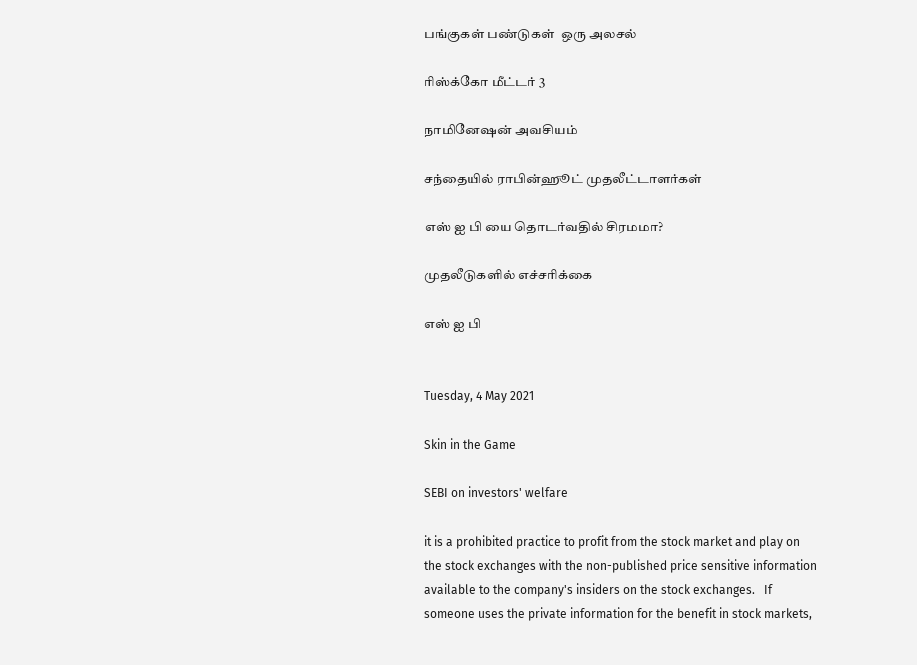பங்குகள் பண்டுகள்  ஒரு அலசல்

ரிஸ்க்கோ மீட்டர் 3

நாமினேஷன் அவசியம்

சந்தையில் ராபின்ஹூட் முதலீட்டாளர்கள்

எஸ் ஐ பி யை தொடர்வதில் சிரமமா?

முதலீடுகளில் எச்சரிக்கை

எஸ் ஐ பி


Tuesday, 4 May 2021

Skin in the Game

SEBI on investors' welfare

it is a prohibited practice to profit from the stock market and play on the stock exchanges with the non-published price sensitive information available to the company's insiders on the stock exchanges.   If someone uses the private information for the benefit in stock markets,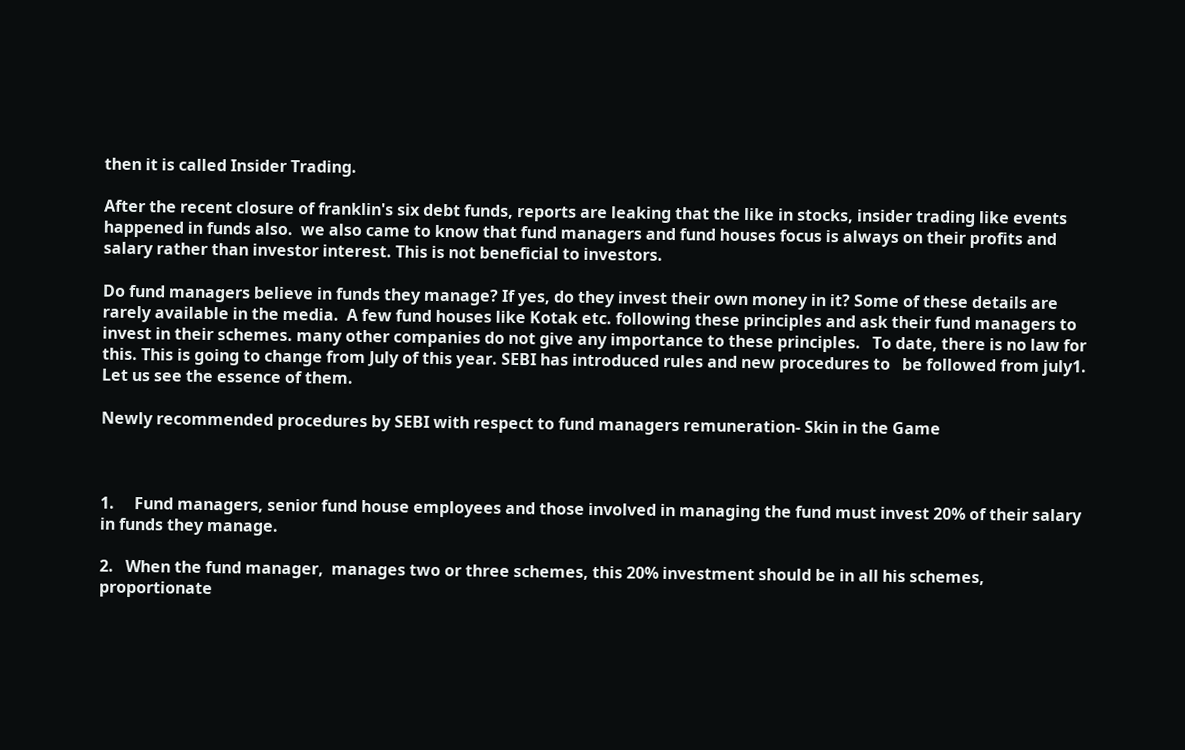then it is called Insider Trading.

After the recent closure of franklin's six debt funds, reports are leaking that the like in stocks, insider trading like events happened in funds also.  we also came to know that fund managers and fund houses focus is always on their profits and salary rather than investor interest. This is not beneficial to investors.

Do fund managers believe in funds they manage? If yes, do they invest their own money in it? Some of these details are rarely available in the media.  A few fund houses like Kotak etc. following these principles and ask their fund managers to invest in their schemes. many other companies do not give any importance to these principles.   To date, there is no law for this. This is going to change from July of this year. SEBI has introduced rules and new procedures to   be followed from july1.      Let us see the essence of them.

Newly recommended procedures by SEBI with respect to fund managers remuneration- Skin in the Game



1.     Fund managers, senior fund house employees and those involved in managing the fund must invest 20% of their salary in funds they manage.

2.   When the fund manager,  manages two or three schemes, this 20% investment should be in all his schemes, proportionate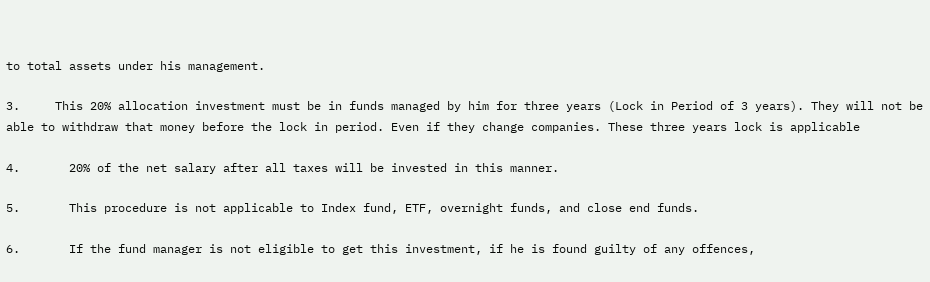to total assets under his management.

3.     This 20% allocation investment must be in funds managed by him for three years (Lock in Period of 3 years). They will not be able to withdraw that money before the lock in period. Even if they change companies. These three years lock is applicable

4.       20% of the net salary after all taxes will be invested in this manner.

5.       This procedure is not applicable to Index fund, ETF, overnight funds, and close end funds.

6.       If the fund manager is not eligible to get this investment, if he is found guilty of any offences,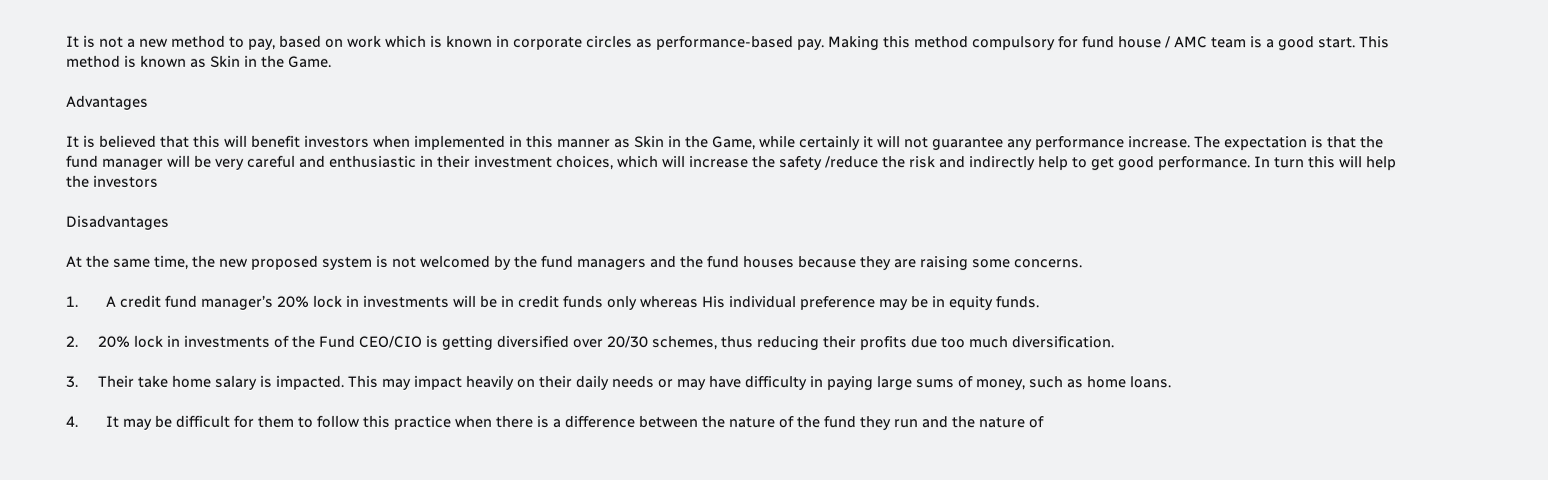It is not a new method to pay, based on work which is known in corporate circles as performance-based pay. Making this method compulsory for fund house / AMC team is a good start. This method is known as Skin in the Game.

Advantages

It is believed that this will benefit investors when implemented in this manner as Skin in the Game, while certainly it will not guarantee any performance increase. The expectation is that the fund manager will be very careful and enthusiastic in their investment choices, which will increase the safety /reduce the risk and indirectly help to get good performance. In turn this will help the investors

Disadvantages

At the same time, the new proposed system is not welcomed by the fund managers and the fund houses because they are raising some concerns.

1.       A credit fund manager’s 20% lock in investments will be in credit funds only whereas His individual preference may be in equity funds.

2.     20% lock in investments of the Fund CEO/CIO is getting diversified over 20/30 schemes, thus reducing their profits due too much diversification.

3.     Their take home salary is impacted. This may impact heavily on their daily needs or may have difficulty in paying large sums of money, such as home loans.

4.       It may be difficult for them to follow this practice when there is a difference between the nature of the fund they run and the nature of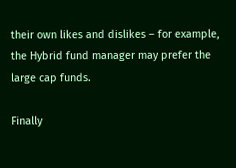their own likes and dislikes – for example, the Hybrid fund manager may prefer the large cap funds.

Finally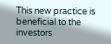This new practice is beneficial to the investors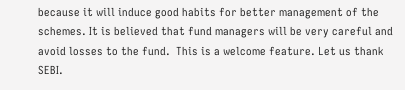because it will induce good habits for better management of the schemes. It is believed that fund managers will be very careful and avoid losses to the fund.  This is a welcome feature. Let us thank SEBI.